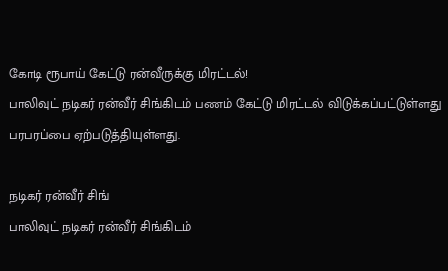கோடி ரூபாய் கேட்டு ரன்வீருக்கு மிரட்டல்!
பாலிவுட் நடிகர் ரன்வீர் சிங்கிடம் பணம் கேட்டு மிரட்டல் விடுக்கப்பட்டுள்ளது பரபரப்பை ஏற்படுத்தியுள்ளது.

நடிகர் ரன்வீர் சிங்
பாலிவுட் நடிகர் ரன்வீர் சிங்கிடம்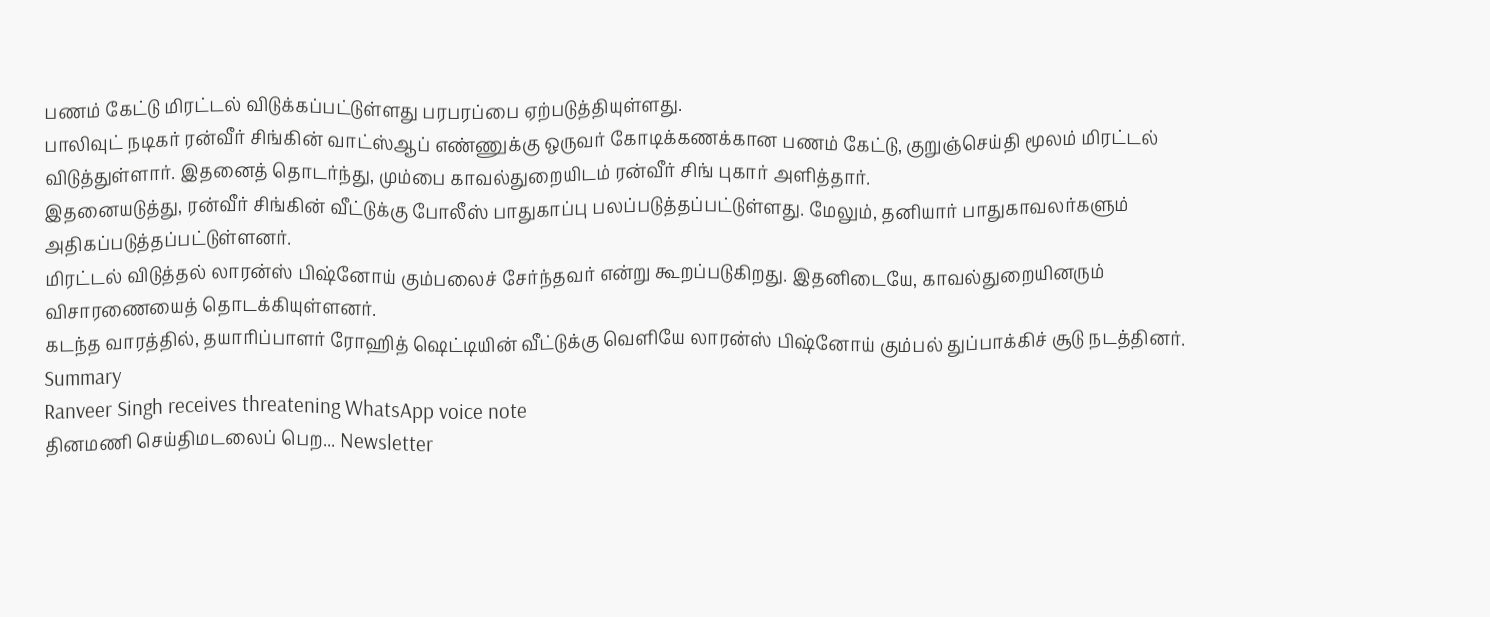பணம் கேட்டு மிரட்டல் விடுக்கப்பட்டுள்ளது பரபரப்பை ஏற்படுத்தியுள்ளது.
பாலிவுட் நடிகர் ரன்வீர் சிங்கின் வாட்ஸ்ஆப் எண்ணுக்கு ஒருவர் கோடிக்கணக்கான பணம் கேட்டு, குறுஞ்செய்தி மூலம் மிரட்டல் விடுத்துள்ளார். இதனைத் தொடர்ந்து, மும்பை காவல்துறையிடம் ரன்வீர் சிங் புகார் அளித்தார்.
இதனையடுத்து, ரன்வீர் சிங்கின் வீட்டுக்கு போலீஸ் பாதுகாப்பு பலப்படுத்தப்பட்டுள்ளது. மேலும், தனியார் பாதுகாவலர்களும் அதிகப்படுத்தப்பட்டுள்ளனர்.
மிரட்டல் விடுத்தல் லாரன்ஸ் பிஷ்னோய் கும்பலைச் சேர்ந்தவர் என்று கூறப்படுகிறது. இதனிடையே, காவல்துறையினரும் விசாரணையைத் தொடக்கியுள்ளனர்.
கடந்த வாரத்தில், தயாரிப்பாளர் ரோஹித் ஷெட்டியின் வீட்டுக்கு வெளியே லாரன்ஸ் பிஷ்னோய் கும்பல் துப்பாக்கிச் சூடு நடத்தினர்.
Summary
Ranveer Singh receives threatening WhatsApp voice note
தினமணி செய்திமடலைப் பெற... Newsletter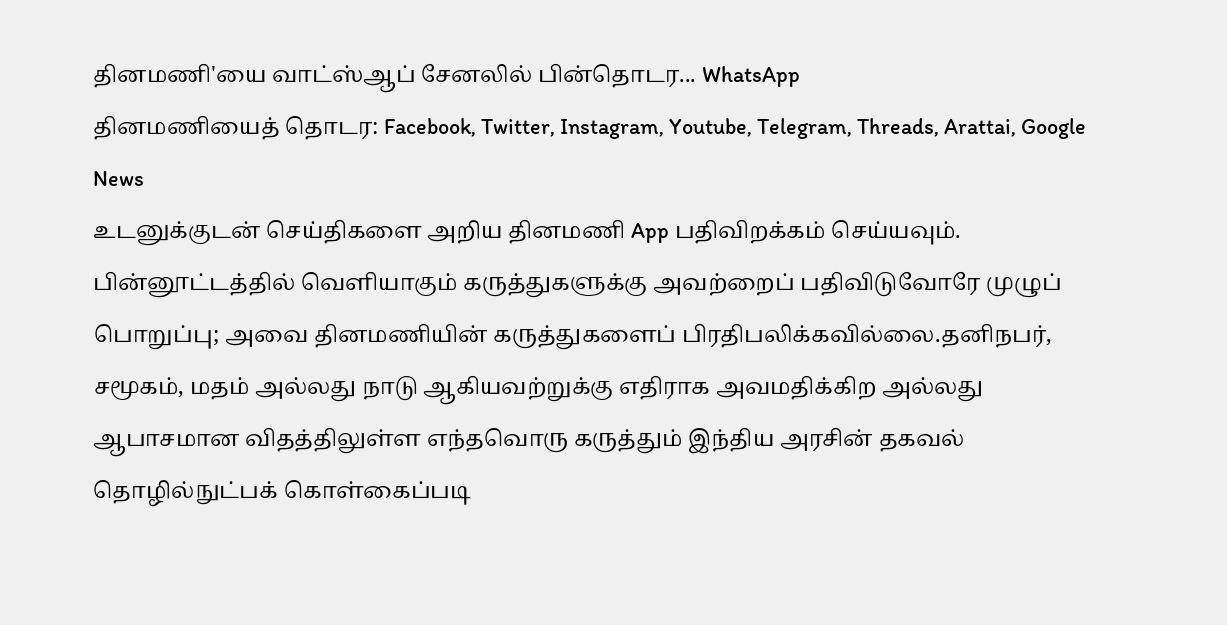தினமணி'யை வாட்ஸ்ஆப் சேனலில் பின்தொடர... WhatsApp
தினமணியைத் தொடர: Facebook, Twitter, Instagram, Youtube, Telegram, Threads, Arattai, Google News
உடனுக்குடன் செய்திகளை அறிய தினமணி App பதிவிறக்கம் செய்யவும்.
பின்னூட்டத்தில் வெளியாகும் கருத்துகளுக்கு அவற்றைப் பதிவிடுவோரே முழுப் பொறுப்பு; அவை தினமணியின் கருத்துகளைப் பிரதிபலிக்கவில்லை.தனிநபர், சமூகம், மதம் அல்லது நாடு ஆகியவற்றுக்கு எதிராக அவமதிக்கிற அல்லது ஆபாசமான விதத்திலுள்ள எந்தவொரு கருத்தும் இந்திய அரசின் தகவல் தொழில்நுட்பக் கொள்கைப்படி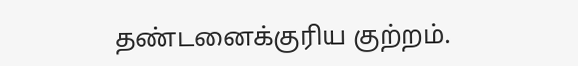தண்டனைக்குரிய குற்றம்.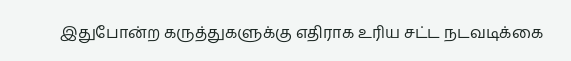இதுபோன்ற கருத்துகளுக்கு எதிராக உரிய சட்ட நடவடிக்கை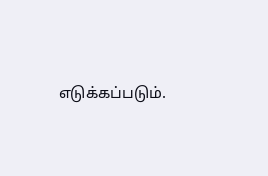எடுக்கப்படும்.